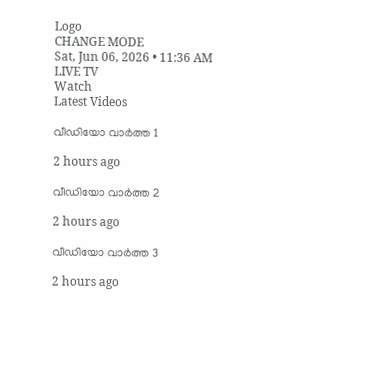Logo
CHANGE MODE
Sat, Jun 06, 2026 • 11:36 AM
LIVE TV
Watch
Latest Videos

വീഡിയോ വാർത്ത 1

2 hours ago

വീഡിയോ വാർത്ത 2

2 hours ago

വീഡിയോ വാർത്ത 3

2 hours ago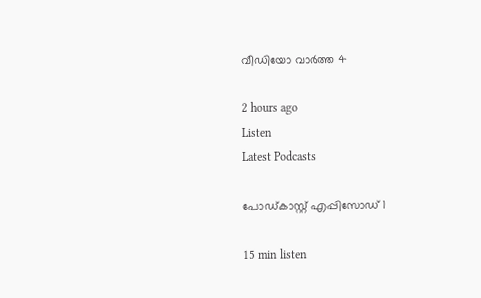വീഡിയോ വാർത്ത 4

2 hours ago
Listen
Latest Podcasts

പോഡ്കാസ്റ്റ് എപ്പിസോഡ് 1

15 min listen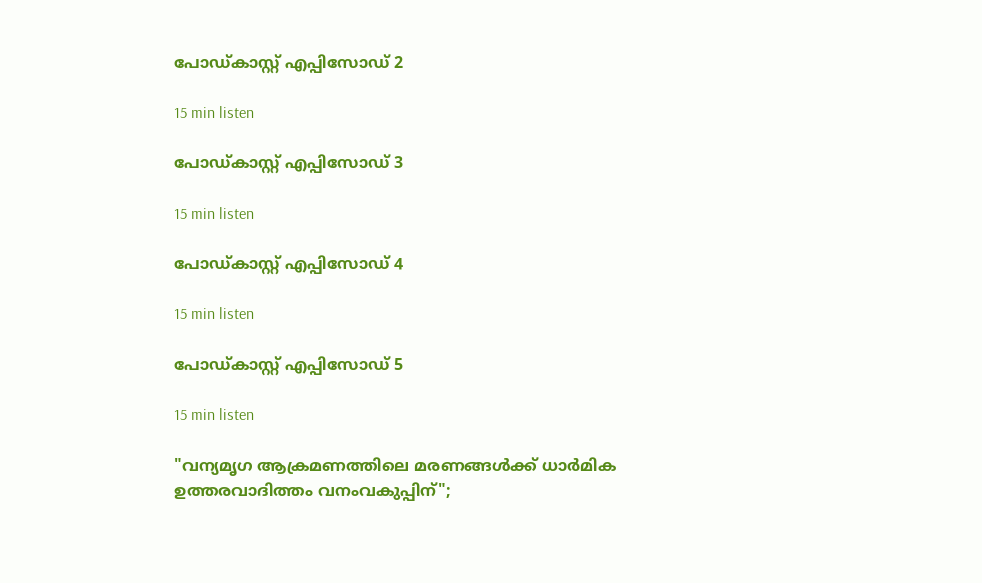പോഡ്കാസ്റ്റ് എപ്പിസോഡ് 2

15 min listen

പോഡ്കാസ്റ്റ് എപ്പിസോഡ് 3

15 min listen

പോഡ്കാസ്റ്റ് എപ്പിസോഡ് 4

15 min listen

പോഡ്കാസ്റ്റ് എപ്പിസോഡ് 5

15 min listen

"വന്യമൃഗ ആക്രമണത്തിലെ മരണങ്ങൾക്ക് ധാർമിക ഉത്തരവാദിത്തം വനംവകുപ്പിന്";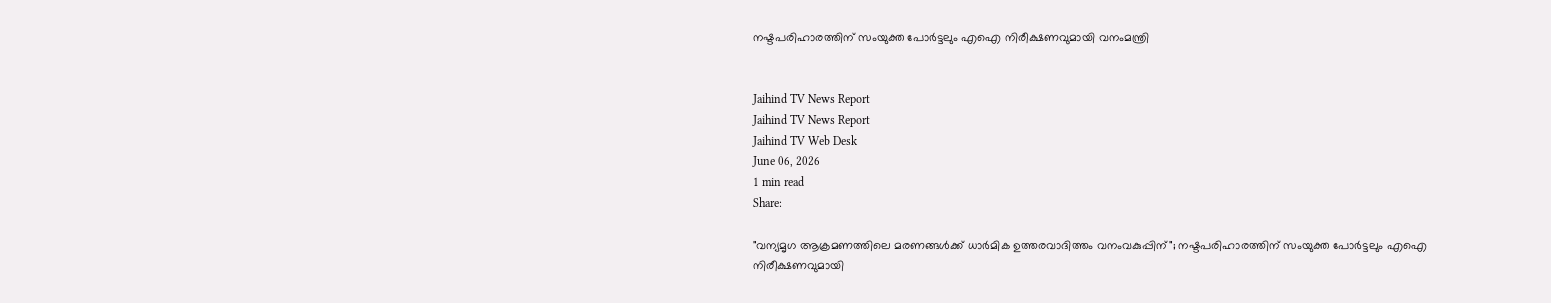നഷ്ടപരിഹാരത്തിന് സംയുക്ത പോർട്ടലും എഐ നിരീക്ഷണവുമായി വനംമന്ത്രി


Jaihind TV News Report
Jaihind TV News Report
Jaihind TV Web Desk
June 06, 2026
1 min read
Share:

"വന്യമൃഗ ആക്രമണത്തിലെ മരണങ്ങൾക്ക് ധാർമിക ഉത്തരവാദിത്തം വനംവകുപ്പിന്"; നഷ്ടപരിഹാരത്തിന് സംയുക്ത പോർട്ടലും എഐ നിരീക്ഷണവുമായി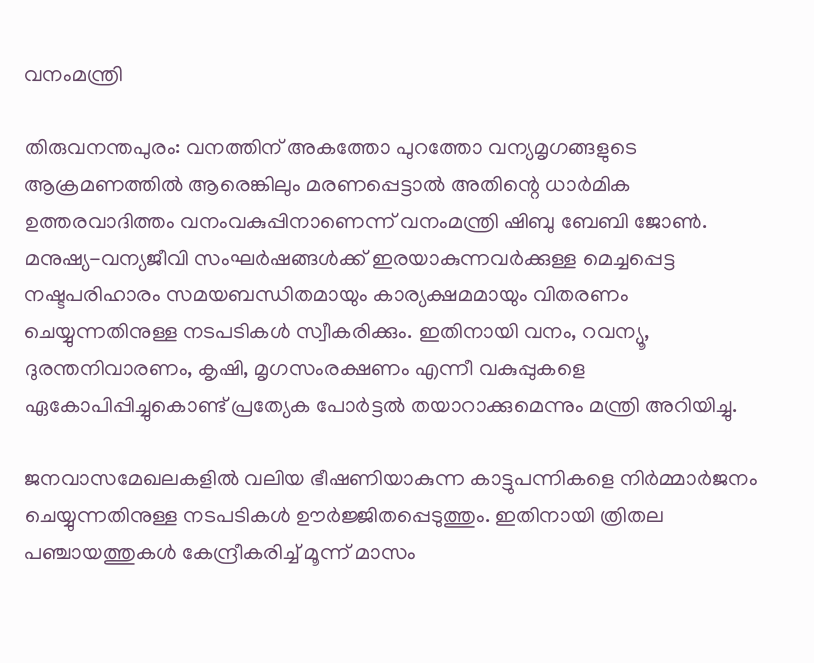വനംമന്ത്രി

തിരുവനന്തപുരം: വനത്തിന് അകത്തോ പുറത്തോ വന്യമൃഗങ്ങളുടെ ആക്രമണത്തിൽ ആരെങ്കിലും മരണപ്പെട്ടാൽ അതിന്റെ ധാർമിക ഉത്തരവാദിത്തം വനംവകുപ്പിനാണെന്ന് വനംമന്ത്രി ഷിബു ബേബി ജോൺ. മനുഷ്യ-വന്യജീവി സംഘർഷങ്ങൾക്ക് ഇരയാകുന്നവർക്കുള്ള മെച്ചപ്പെട്ട നഷ്ടപരിഹാരം സമയബന്ധിതമായും കാര്യക്ഷമമായും വിതരണം ചെയ്യുന്നതിനുള്ള നടപടികൾ സ്വീകരിക്കും. ഇതിനായി വനം, റവന്യൂ, ദുരന്തനിവാരണം, കൃഷി, മൃഗസംരക്ഷണം എന്നീ വകുപ്പുകളെ ഏകോപിപ്പിച്ചുകൊണ്ട് പ്രത്യേക പോർട്ടൽ തയാറാക്കുമെന്നും മന്ത്രി അറിയിച്ചു.

ജനവാസമേഖലകളിൽ വലിയ ഭീഷണിയാകുന്ന കാട്ടുപന്നികളെ നിർമ്മാർജനം ചെയ്യുന്നതിനുള്ള നടപടികൾ ഊർജ്ജിതപ്പെടുത്തും. ഇതിനായി ത്രിതല പഞ്ചായത്തുകൾ കേന്ദ്രീകരിച്ച് മൂന്ന് മാസം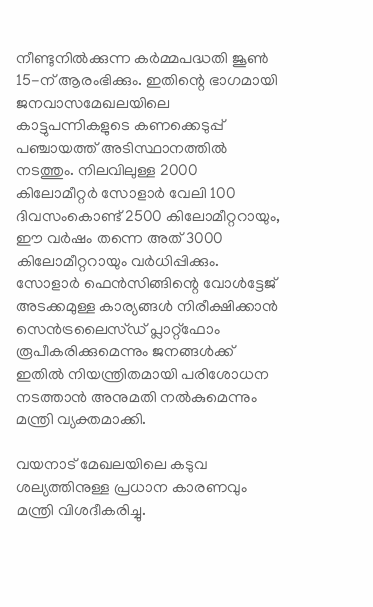നീണ്ടുനിൽക്കുന്ന കർമ്മപദ്ധതി ജൂൺ 15-ന് ആരംഭിക്കും. ഇതിന്റെ ഭാഗമായി ജനവാസമേഖലയിലെ കാട്ടുപന്നികളുടെ കണക്കെടുപ്പ് പഞ്ചായത്ത് അടിസ്ഥാനത്തിൽ നടത്തും. നിലവിലുള്ള 2000 കിലോമീറ്റർ സോളാർ വേലി 100 ദിവസംകൊണ്ട് 2500 കിലോമീറ്ററായും, ഈ വർഷം തന്നെ അത് 3000 കിലോമീറ്ററായും വർധിപ്പിക്കും. സോളാർ ഫെൻസിങ്ങിന്റെ വോൾട്ടേജ് അടക്കമുള്ള കാര്യങ്ങൾ നിരീക്ഷിക്കാൻ സെൻട്രലൈസ്ഡ് പ്ലാറ്റ്‌ഫോം രൂപീകരിക്കുമെന്നും ജനങ്ങൾക്ക് ഇതിൽ നിയന്ത്രിതമായി പരിശോധന നടത്താൻ അനുമതി നൽകുമെന്നും മന്ത്രി വ്യക്തമാക്കി.

വയനാട് മേഖലയിലെ കടുവ ശല്യത്തിനുള്ള പ്രധാന കാരണവും മന്ത്രി വിശദീകരിച്ചു.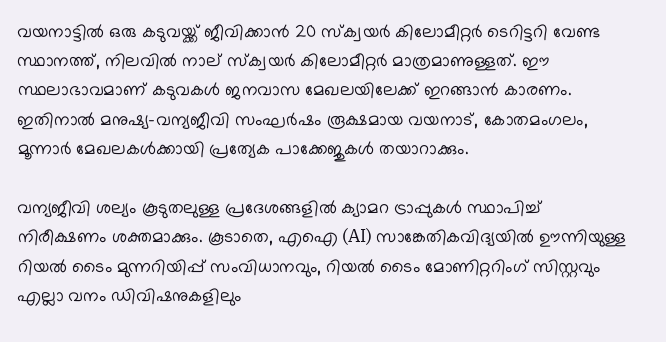വയനാട്ടിൽ ഒരു കടുവയ്ക്ക് ജീവിക്കാൻ 20 സ്‌ക്വയർ കിലോമീറ്റർ ടെറിട്ടറി വേണ്ട സ്ഥാനത്ത്, നിലവിൽ നാല് സ്‌ക്വയർ കിലോമീറ്റർ മാത്രമാണുള്ളത്. ഈ സ്ഥലാഭാവമാണ് കടുവകൾ ജനവാസ മേഖലയിലേക്ക് ഇറങ്ങാൻ കാരണം. ഇതിനാൽ മനുഷ്യ-വന്യജീവി സംഘർഷം രൂക്ഷമായ വയനാട്, കോതമംഗലം, മൂന്നാർ മേഖലകൾക്കായി പ്രത്യേക പാക്കേജുകൾ തയാറാക്കും.

വന്യജീവി ശല്യം കൂടുതലുള്ള പ്രദേശങ്ങളിൽ ക്യാമറ ട്രാപ്പുകൾ സ്ഥാപിച്ച് നിരീക്ഷണം ശക്തമാക്കും. കൂടാതെ, എഐ (AI) സാങ്കേതികവിദ്യയിൽ ഊന്നിയുള്ള റിയൽ ടൈം മുന്നറിയിപ്പ് സംവിധാനവും, റിയൽ ടൈം മോണിറ്ററിംഗ് സിസ്റ്റവും എല്ലാ വനം ഡിവിഷനുകളിലും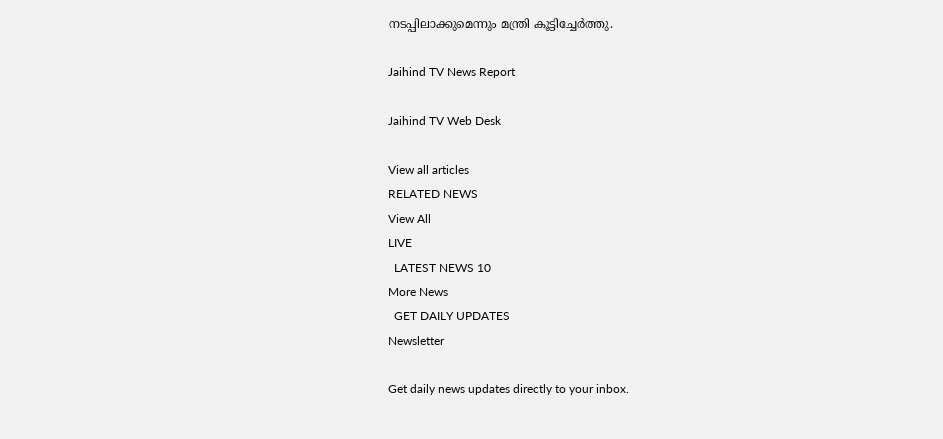നടപ്പിലാക്കുമെന്നും മന്ത്രി കൂട്ടിച്ചേർത്തു.

Jaihind TV News Report

Jaihind TV Web Desk

View all articles
RELATED NEWS
View All
LIVE
  LATEST NEWS 10
More News
  GET DAILY UPDATES
Newsletter

Get daily news updates directly to your inbox.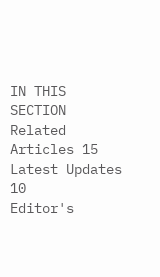IN THIS SECTION
Related Articles 15
Latest Updates 10
Editor's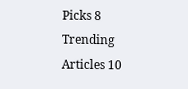Picks 8
Trending Articles 10